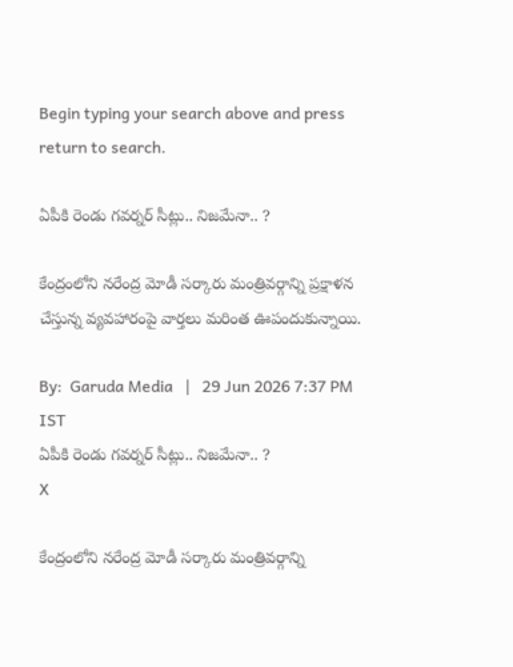Begin typing your search above and press return to search.

ఏపీకి రెండు గ‌వ‌ర్న‌ర్ సీట్లు.. నిజ‌మేనా.. ?

కేంద్రంలోని న‌రేంద్ర మోడీ స‌ర్కారు మంత్రివ‌ర్గాన్ని ప్ర‌క్షాళ‌న చేస్తున్న వ్య‌వ‌హారంపై వార్త‌లు మ‌రింత ఊపందుకున్నాయి.

By:  Garuda Media   |   29 Jun 2026 7:37 PM IST
ఏపీకి రెండు గ‌వ‌ర్న‌ర్ సీట్లు.. నిజ‌మేనా.. ?
X

కేంద్రంలోని న‌రేంద్ర మోడీ స‌ర్కారు మంత్రివ‌ర్గాన్ని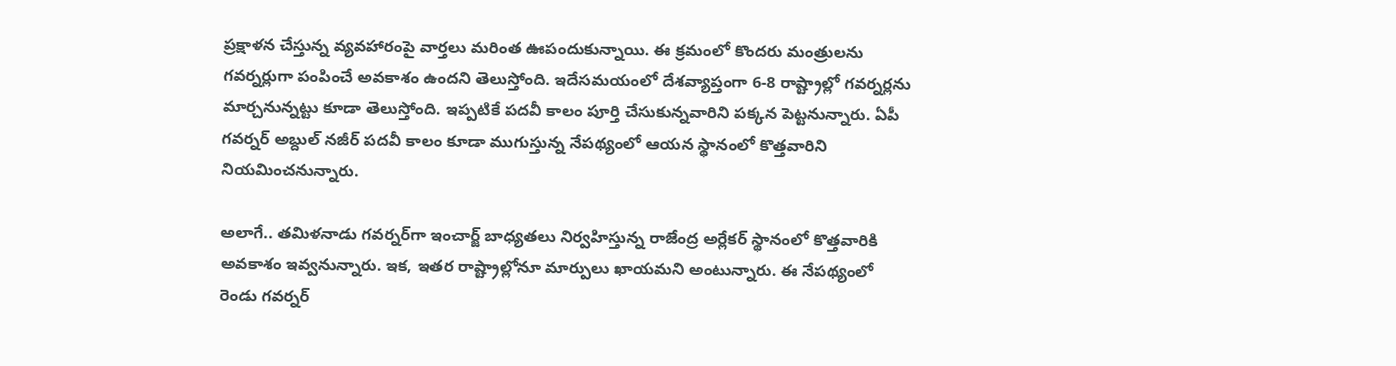ప్ర‌క్షాళ‌న చేస్తున్న వ్య‌వ‌హారంపై వార్త‌లు మ‌రింత ఊపందుకున్నాయి. ఈ క్ర‌మంలో కొంద‌రు మంత్రుల‌ను గ‌వ‌ర్న‌ర్లుగా పంపించే అవ‌కాశం ఉంద‌ని తెలుస్తోంది. ఇదేస‌మ‌యంలో దేశ‌వ్యాప్తంగా 6-8 రాష్ట్రాల్లో గ‌వ‌ర్న‌ర్ల‌ను మార్చ‌నున్న‌ట్టు కూడా తెలుస్తోంది. ఇప్ప‌టికే ప‌ద‌వీ కాలం పూర్తి చేసుకున్న‌వారిని ప‌క్క‌న పెట్ట‌నున్నారు. ఏపీ గ‌వ‌ర్న‌ర్ అబ్దుల్ న‌జీర్ ప‌ద‌వీ కాలం కూడా ముగుస్తున్న నేప‌థ్యంలో ఆయ‌న స్థానంలో కొత్త‌వారిని నియ‌మించ‌నున్నారు.

అలాగే.. త‌మిళ‌నాడు గ‌వ‌ర్న‌ర్‌గా ఇంచార్జ్ బాధ్య‌త‌లు నిర్వ‌హిస్తున్న రాజేంద్ర అర్లేక‌ర్ స్థానంలో కొత్త‌వారికి అవ‌కాశం ఇవ్వ‌నున్నారు. ఇక‌, ఇత‌ర రాష్ట్రాల్లోనూ మార్పులు ఖాయ‌మ‌ని అంటున్నారు. ఈ నేప‌థ్యంలో రెండు గ‌వ‌ర్న‌ర్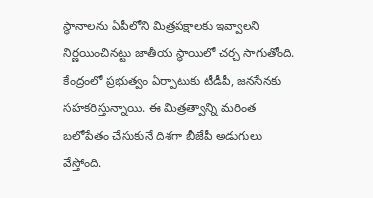స్థానాల‌ను ఏపీలోని మిత్ర‌ప‌క్షాల‌కు ఇవ్వాల‌ని నిర్ణ‌యించిన‌ట్టు జాతీయ స్థాయిలో చ‌ర్చ సాగుతోంది. కేంద్రంలో ప్ర‌భుత్వం ఏర్పాటుకు టీడీపీ, జ‌న‌సేన‌కు స‌హ‌క‌రిస్తున్నాయి. ఈ మిత్ర‌త్వాన్ని మ‌రింత బ‌లోపేతం చేసుకునే దిశ‌గా బీజేపీ అడుగులు వేస్తోంది.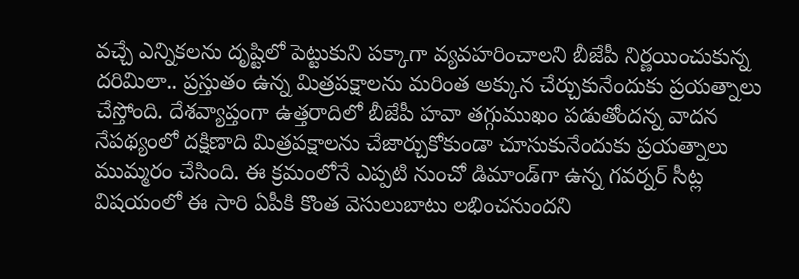వ‌చ్చే ఎన్నిక‌ల‌ను దృష్టిలో పెట్టుకుని ప‌క్కాగా వ్య‌వ‌హ‌రించాల‌ని బీజేపీ నిర్ణ‌యించుకున్న ద‌రిమిలా.. ప్ర‌స్తుతం ఉన్న మిత్ర‌ప‌క్షాల‌ను మ‌రింత అక్కున చేర్చుకునేందుకు ప్ర‌య‌త్నాలు చేస్తోంది. దేశ‌వ్యాప్తంగా ఉత్త‌రాదిలో బీజేపీ హ‌వా త‌గ్గుముఖం ప‌డుతోంద‌న్న వాద‌న నేప‌థ్యంలో ద‌క్షిణాది మిత్ర‌ప‌క్షాల‌ను చేజార్చుకోకుండా చూసుకునేందుకు ప్ర‌య‌త్నాలు ముమ్మ‌రం చేసింది. ఈ క్ర‌మంలోనే ఎప్ప‌టి నుంచో డిమాండ్‌గా ఉన్న గ‌వ‌ర్న‌ర్ సీట్ల విష‌యంలో ఈ సారి ఏపీకి కొంత వెసులుబాటు ల‌భించ‌నుంద‌ని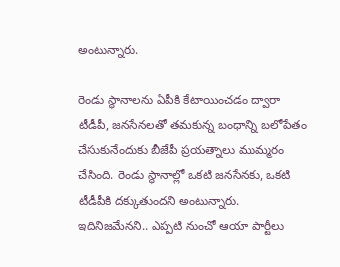అంటున్నారు.

రెండు స్థానాల‌ను ఏపీకి కేటాయించ‌డం ద్వారా టీడీపీ, జ‌న‌సేనలతో త‌మ‌కున్న బంధాన్ని బ‌లోపేతం చేసుకునేందుకు బీజేపీ ప్ర‌య‌త్నాలు ముమ్మ‌రం చేసింది. రెండు స్థానాల్లో ఒక‌టి జ‌న‌సేన‌కు, ఒక‌టి టీడీపీకి ద‌క్కుతుంద‌ని అంటున్నారు. ఇదినిజ‌మేన‌ని.. ఎప్ప‌టి నుంచో ఆయా పార్టీలు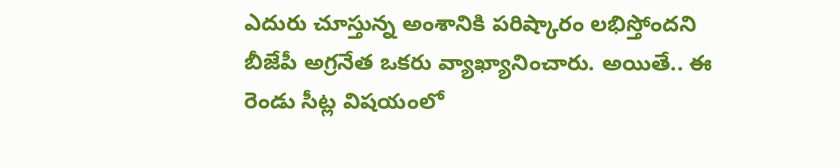ఎదురు చూస్తున్న అంశానికి ప‌రిష్కారం ల‌భిస్తోంద‌ని బీజేపీ అగ్ర‌నేత ఒక‌రు వ్యాఖ్యానించారు. అయితే.. ఈ రెండు సీట్ల విష‌యంలో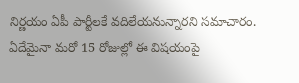నిర్ణ‌యం ఏపీ పార్టీల‌కే వ‌దిలేయ‌నున్నార‌ని స‌మాచారం. ఏదేమైనా మ‌రో 15 రోజుల్లో ఈ విష‌యంపై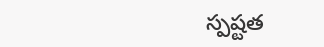స్ప‌ష్టత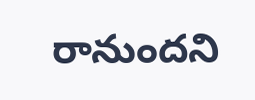రానుంద‌ని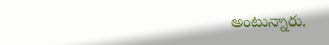అంటున్నారు.